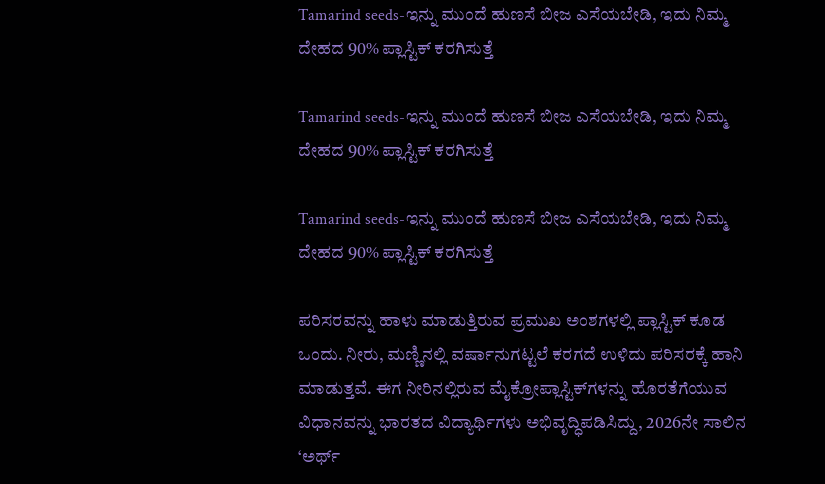Tamarind seeds-ಇನ್ನು ಮುಂದೆ ಹುಣಸೆ ಬೀಜ ಎಸೆಯಬೇಡಿ, ಇದು ನಿಮ್ಮ ದೇಹದ 90% ಪ್ಲಾಸ್ಟಿಕ್ ಕರಗಿಸುತ್ತೆ

Tamarind seeds-ಇನ್ನು ಮುಂದೆ ಹುಣಸೆ ಬೀಜ ಎಸೆಯಬೇಡಿ, ಇದು ನಿಮ್ಮ ದೇಹದ 90% ಪ್ಲಾಸ್ಟಿಕ್ ಕರಗಿಸುತ್ತೆ

Tamarind seeds-ಇನ್ನು ಮುಂದೆ ಹುಣಸೆ ಬೀಜ ಎಸೆಯಬೇಡಿ, ಇದು ನಿಮ್ಮ ದೇಹದ 90% ಪ್ಲಾಸ್ಟಿಕ್ ಕರಗಿಸುತ್ತೆ

ಪರಿಸರವನ್ನು ಹಾಳು ಮಾಡುತ್ತಿರುವ ಪ್ರಮುಖ ಅಂಶಗಳಲ್ಲಿ ಪ್ಲಾಸ್ಟಿಕ್‌ ಕೂಡ ಒಂದು. ನೀರು, ಮಣ್ಣಿನಲ್ಲಿ ವರ್ಷಾನುಗಟ್ಟಲೆ ಕರಗದೆ ಉಳಿದು ಪರಿಸರಕ್ಕೆ ಹಾನಿ ಮಾಡುತ್ತವೆ. ಈಗ ನೀರಿನಲ್ಲಿರುವ ಮೈಕ್ರೋಪ್ಲಾಸ್ಟಿಕ್‌ಗಳನ್ನು ಹೊರತೆಗೆಯುವ ವಿಧಾನವನ್ನು ಭಾರತದ ವಿದ್ಯಾರ್ಥಿಗಳು ಅಭಿವೃದ್ಧಿಪಡಿಸಿದ್ದು, 2026ನೇ ಸಾಲಿನ ‘ಅರ್ಥ್‌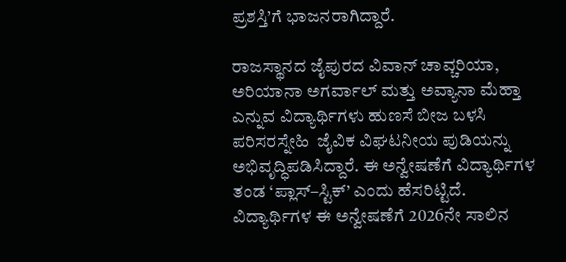ಪ್ರಶಸ್ತಿ’ಗೆ ಭಾಜನರಾಗಿದ್ದಾರೆ.

ರಾಜಸ್ಥಾನದ ಜೈಪುರದ ವಿವಾನ್ ಚಾವ್ಚರಿಯಾ, ಅರಿಯಾನಾ ಅಗರ್ವಾಲ್ ಮತ್ತು ಅವ್ಯಾನಾ ಮೆಹ್ತಾ ಎನ್ನುವ ವಿದ್ಯಾರ್ಥಿಗಳು ಹುಣಸೆ ಬೀಜ ಬಳಸಿ ಪರಿಸರಸ್ನೇಹಿ  ಜೈವಿಕ ವಿಘಟನೀಯ ಪುಡಿಯನ್ನು ಅಭಿವೃದ್ಧಿಪಡಿಸಿದ್ದಾರೆ. ಈ ಅನ್ವೇಷಣೆಗೆ ವಿದ್ಯಾರ್ಥಿಗಳ ತಂಡ ‘ಪ್ಲಾಸ್‌–ಸ್ಟಿಕ್‌’ ಎಂದು ಹೆಸರಿಟ್ಟಿದೆ. ವಿದ್ಯಾರ್ಥಿಗಳ ಈ ಅನ್ವೇಷಣೆಗೆ 2026ನೇ ಸಾಲಿನ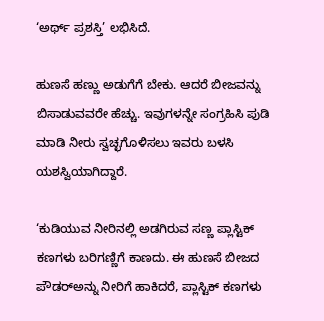‘ಅರ್ಥ್‌ ಪ್ರಶಸ್ತಿ’ ಲಭಿಸಿದೆ.

ಹುಣಸೆ ಹಣ್ಣು ಅಡುಗೆಗೆ ಬೇಕು. ಆದರೆ ಬೀಜವನ್ನು ಬಿಸಾಡುವವರೇ ಹೆಚ್ಚು. ಇವುಗಳನ್ನೇ ಸಂಗ್ರಹಿಸಿ ಪುಡಿ ಮಾಡಿ ನೀರು ಸ್ವಚ್ಛಗೊಳಿಸಲು ಇವರು ಬಳಸಿ ಯಶಸ್ವಿಯಾಗಿದ್ದಾರೆ.

‘ಕುಡಿಯುವ ನೀರಿನಲ್ಲಿ ಅಡಗಿರುವ ಸಣ್ಣ ಪ್ಲಾಸ್ಟಿಕ್‌ ಕಣಗಳು ಬರಿಗಣ್ಣಿಗೆ ಕಾಣದು. ಈ ಹುಣಸೆ ಬೀಜದ ಪೌಡರ್‌ಅನ್ನು ನೀರಿಗೆ ಹಾಕಿದರೆ, ಪ್ಲಾಸ್ಟಿಕ್‌ ಕಣಗಳು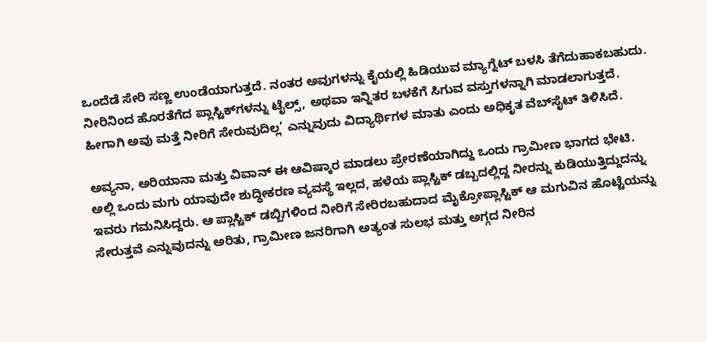ಒಂದೆಡೆ ಸೇರಿ ಸಣ್ಣ ಉಂಡೆಯಾಗುತ್ತದೆ. ನಂತರ ಅವುಗಳನ್ನು ಕೈಯಲ್ಲಿ ಹಿಡಿಯುವ ಮ್ಯಾಗ್ನೆಟ್ ಬಳಸಿ ತೆಗೆದುಹಾಕಬಹುದು. ನೀರಿನಿಂದ ಹೊರತೆಗೆದ ಪ್ಲಾಸ್ಟಿಕ್‌ಗಳನ್ನು ಟೈಲ್ಸ್‌, ಅಥವಾ ಇನ್ನಿತರ ಬಳಕೆಗೆ ಸಿಗುವ ವಸ್ತುಗಳನ್ನಾಗಿ ಮಾಡಲಾಗುತ್ತದೆ. ಹೀಗಾಗಿ ಅವು ಮತ್ತೆ ನೀರಿಗೆ ಸೇರುವುದಿಲ್ಲ’ ಎನ್ನುವುದು ವಿದ್ಯಾರ್ಥಿಗಳ ಮಾತು ಎಂದು ಅಧಿಕೃತ ವೆಬ್‌ಸೈಟ್‌ ತಿಳಿಸಿದೆ.

ಅವ್ಯನಾ, ಅರಿಯಾನಾ ಮತ್ತು ವಿವಾನ್ ಈ ಆವಿಷ್ಕಾರ ಮಾಡಲು ಪ್ರೇರಣೆಯಾಗಿದ್ದು ಒಂದು ಗ್ರಾಮೀಣ ಭಾಗದ ಭೇಟಿ. ಅಲ್ಲಿ ಒಂದು ಮಗು ಯಾವುದೇ ಶುದ್ಧೀಕರಣ ವ್ಯವಸ್ಥೆ ಇಲ್ಲದ, ಹಳೆಯ ಪ್ಲಾಸ್ಟಿಕ್ ಡಬ್ಬದಲ್ಲಿದ್ದ ನೀರನ್ನು ಕುಡಿಯುತ್ತಿದ್ದುದನ್ನು ಇವರು ಗಮನಿಸಿದ್ದರು. ಆ ಪ್ಲಾಸ್ಟಿಕ್ ಡಬ್ಬಿಗಳಿಂದ ನೀರಿಗೆ ಸೇರಿರಬಹುದಾದ ಮೈಕ್ರೋಪ್ಲಾಸ್ಟಿಕ್ ಆ ಮಗುವಿನ ಹೊಟ್ಟೆಯನ್ನು ಸೇರುತ್ತವೆ ಎನ್ನುವುದನ್ನು ಅರಿತು, ಗ್ರಾಮೀಣ ಜನರಿಗಾಗಿ ಅತ್ಯಂತ ಸುಲಭ ಮತ್ತು ಅಗ್ಗದ ನೀರಿನ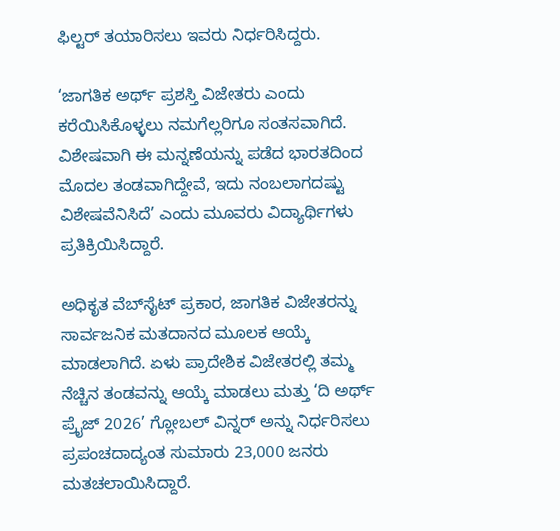ಫಿಲ್ಟರ್ ತಯಾರಿಸಲು ಇವರು ನಿರ್ಧರಿಸಿದ್ದರು.

‘ಜಾಗತಿಕ ಅರ್ಥ್ ಪ್ರಶಸ್ತಿ ವಿಜೇತರು ಎಂದು ಕರೆಯಿಸಿಕೊಳ್ಳಲು ನಮಗೆಲ್ಲರಿಗೂ ಸಂತಸವಾಗಿದೆ. ವಿಶೇಷವಾಗಿ ಈ ಮನ್ನಣೆಯನ್ನು ಪಡೆದ ಭಾರತದಿಂದ ಮೊದಲ ತಂಡವಾಗಿದ್ದೇವೆ, ಇದು ನಂಬಲಾಗದಷ್ಟು ವಿಶೇಷವೆನಿಸಿದೆ’ ಎಂದು ಮೂವರು ವಿದ್ಯಾರ್ಥಿಗಳು ಪ್ರತಿಕ್ರಿಯಿಸಿದ್ದಾರೆ.

ಅಧಿಕೃತ ವೆಬ್‌ಸೈಟ್ ಪ್ರಕಾರ, ಜಾಗತಿಕ ವಿಜೇತರನ್ನು ಸಾರ್ವಜನಿಕ ಮತದಾನದ ಮೂಲಕ ಆಯ್ಕೆ ಮಾಡಲಾಗಿದೆ. ಏಳು ಪ್ರಾದೇಶಿಕ ವಿಜೇತರಲ್ಲಿ ತಮ್ಮ ನೆಚ್ಚಿನ ತಂಡವನ್ನು ಆಯ್ಕೆ ಮಾಡಲು ಮತ್ತು ‘ದಿ ಅರ್ಥ್ ಪ್ರೈಜ್ 2026’ ಗ್ಲೋಬಲ್ ವಿನ್ನರ್ ಅನ್ನು ನಿರ್ಧರಿಸಲು ಪ್ರಪಂಚದಾದ್ಯಂತ ಸುಮಾರು 23,000 ಜನರು ಮತಚಲಾಯಿಸಿದ್ದಾರೆ.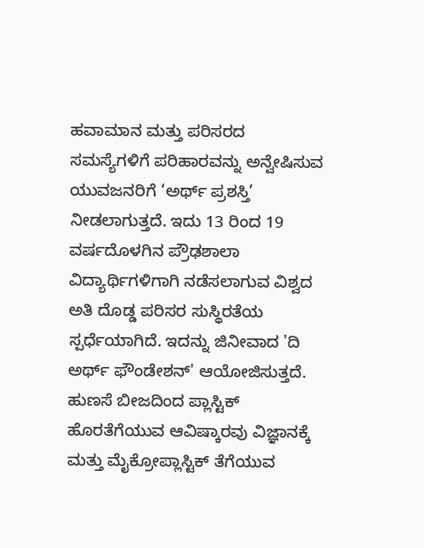ಹವಾಮಾನ ಮತ್ತು ಪರಿಸರದ ಸಮಸ್ಯೆಗಳಿಗೆ ಪರಿಹಾರವನ್ನು ಅನ್ವೇಷಿಸುವ ಯುವಜನರಿಗೆ ‘ಅರ್ಥ್ ಪ್ರಶಸ್ತಿ’ ನೀಡಲಾಗುತ್ತದೆ. ಇದು 13 ರಿಂದ 19 ವರ್ಷದೊಳಗಿನ ಪ್ರೌಢಶಾಲಾ ವಿದ್ಯಾರ್ಥಿಗಳಿಗಾಗಿ ನಡೆಸಲಾಗುವ ವಿಶ್ವದ ಅತಿ ದೊಡ್ಡ ಪರಿಸರ ಸುಸ್ಥಿರತೆಯ ಸ್ಪರ್ಧೆಯಾಗಿದೆ. ಇದನ್ನು ಜಿನೀವಾದ 'ದಿ ಅರ್ಥ್ ಫೌಂಡೇಶನ್' ಆಯೋಜಿಸುತ್ತದೆ. ಹುಣಸೆ ಬೀಜದಿಂದ ಪ್ಲಾಸ್ಟಿಕ್‌ ಹೊರತೆಗೆಯುವ ಆವಿಷ್ಕಾರವು ವಿಜ್ಞಾನಕ್ಕೆ ಮತ್ತು ಮೈಕ್ರೋಪ್ಲಾಸ್ಟಿಕ್ ತೆಗೆಯುವ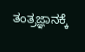ತಂತ್ರಜ್ಞಾನಕ್ಕೆ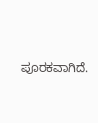ಪೂರಕವಾಗಿದೆ.